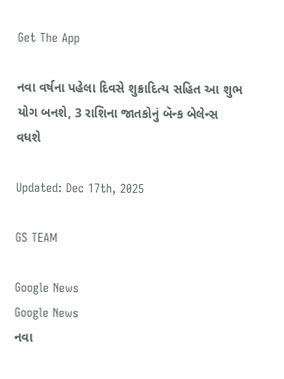Get The App

નવા વર્ષના પહેલા દિવસે શુક્રાદિત્ય સહિત આ શુભ યોગ બનશે, 3 રાશિના જાતકોનું બૅન્ક બેલેન્સ વધશે

Updated: Dec 17th, 2025

GS TEAM

Google News
Google News
નવા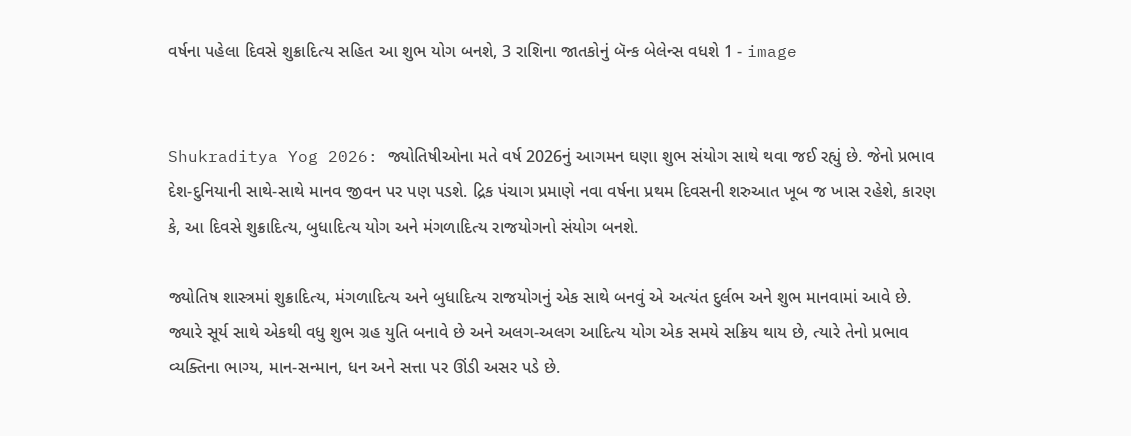વર્ષના પહેલા દિવસે શુક્રાદિત્ય સહિત આ શુભ યોગ બનશે, 3 રાશિના જાતકોનું બૅન્ક બેલેન્સ વધશે 1 - image


Shukraditya Yog 2026: જ્યોતિષીઓના મતે વર્ષ 2026નું આગમન ઘણા શુભ સંયોગ સાથે થવા જઈ રહ્યું છે. જેનો પ્રભાવ દેશ-દુનિયાની સાથે-સાથે માનવ જીવન પર પણ પડશે. દ્રિક પંચાગ પ્રમાણે નવા વર્ષના પ્રથમ દિવસની શરુઆત ખૂબ જ ખાસ રહેશે, કારણ કે, આ દિવસે શુક્રાદિત્ય, બુધાદિત્ય યોગ અને મંગળાદિત્ય રાજયોગનો સંયોગ બનશે.

જ્યોતિષ શાસ્ત્રમાં શુક્રાદિત્ય, મંગળાદિત્ય અને બુધાદિત્ય રાજયોગનું એક સાથે બનવું એ અત્યંત દુર્લભ અને શુભ માનવામાં આવે છે. જ્યારે સૂર્ય સાથે એકથી વધુ શુભ ગ્રહ યુતિ બનાવે છે અને અલગ-અલગ આદિત્ય યોગ એક સમયે સક્રિય થાય છે, ત્યારે તેનો પ્રભાવ વ્યક્તિના ભાગ્ય, માન-સન્માન, ધન અને સત્તા પર ઊંડી અસર પડે છે.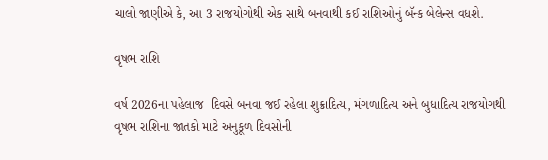ચાલો જાણીએ કે, આ 3 રાજયોગોથી એક સાથે બનવાથી કઈ રાશિઓનું બૅન્ક બેલેન્સ વધશે.

વૃષભ રાશિ

વર્ષ 2026ના પહેલાજ  દિવસે બનવા જઈ રહેલા શુક્રાદિત્ય, મંગળાદિત્ય અને બુધાદિત્ય રાજયોગથી વૃષભ રાશિના જાતકો માટે અનુકૂળ દિવસોની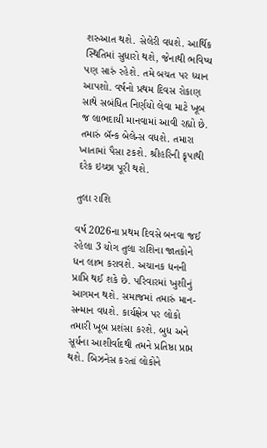શરુઆત થશે. સેલેરી વધશે. આર્થિક સ્થિતિમાં સુધારો થશે, જેનાથી ભવિષ્ય પણ સારું રહેશે. તમે બચત પર ધ્યાન આપશો. વર્ષનો પ્રથમ દિવસ રોકાણ સાથે સબંધિત નિર્ણયો લેવા માટે ખૂબ જ લાભદાયી માનવામાં આવી રહ્યો છે. તમારું બૅન્ક બેલેન્સ વધશે. તમારા ખાતામાં પૈસા ટકશે. શ્રીહરિની કૃપાથી દરેક ઇચ્છા પૂરી થશે.

તુલા રાશિ

વર્ષ 2026ના પ્રથમ દિવસે બનવા જઈ રહેલા 3 યોગ તુલા રાશિના જાતકોને ધન લાભ કરાવશે. અચાનક ધનની પ્રાપ્તિ થઈ શકે છે. પરિવારમાં ખુશીનું આગમન થશે. સમાજમાં તમારું માન-સન્માન વધશે. કાર્યક્ષેત્ર પર લોકો તમારી ખૂબ પ્રશંસા કરશે. બુધ અને સૂર્યના આશીર્વાદથી તમને પ્રતિષ્ઠા પ્રાપ્ત થશે. બિઝનેસ કરતાં લોકોને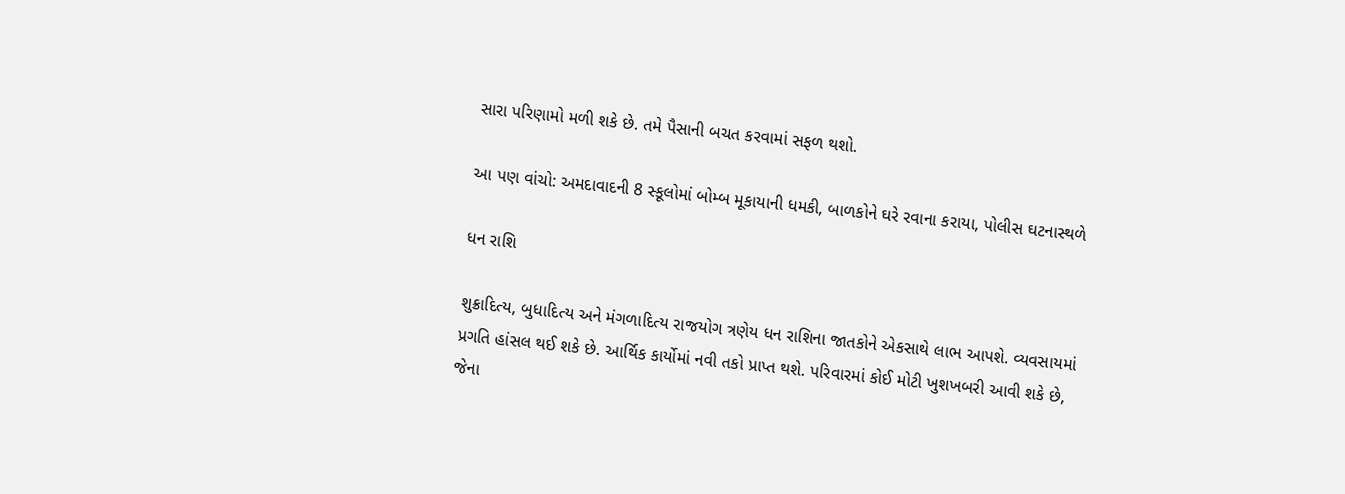સારા પરિણામો મળી શકે છે. તમે પૈસાની બચત કરવામાં સફળ થશો.

આ પણ વાંચો: અમદાવાદની 8 સ્કૂલોમાં બોમ્બ મૂકાયાની ધમકી, બાળકોને ઘરે રવાના કરાયા, પોલીસ ઘટનાસ્થળે

ધન રાશિ

શુક્રાદિત્ય, બુધાદિત્ય અને મંગળાદિત્ય રાજયોગ ત્રણેય ધન રાશિના જાતકોને એકસાથે લાભ આપશે. વ્યવસાયમાં પ્રગતિ હાંસલ થઈ શકે છે. આર્થિક કાર્યોમાં નવી તકો પ્રાપ્ત થશે. પરિવારમાં કોઈ મોટી ખુશખબરી આવી શકે છે, જેના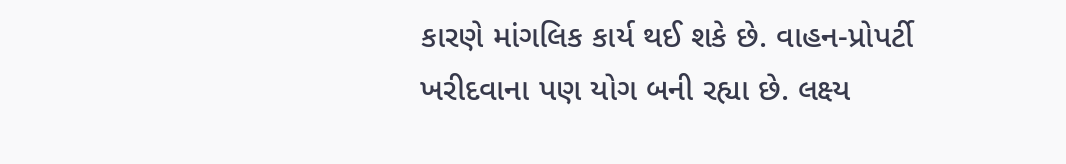કારણે માંગલિક કાર્ય થઈ શકે છે. વાહન-પ્રોપર્ટી ખરીદવાના પણ યોગ બની રહ્યા છે. લક્ષ્ય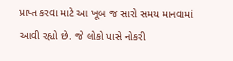પ્રાપ્ત કરવા માટે આ ખૂબ જ સારો સમય માનવામાં આવી રહ્યો છે. જે લોકો પાસે નોકરી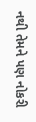નથી તેમને પણ નોકરી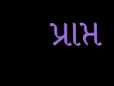પ્રાપ્ત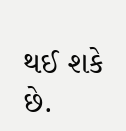થઈ શકે છે.